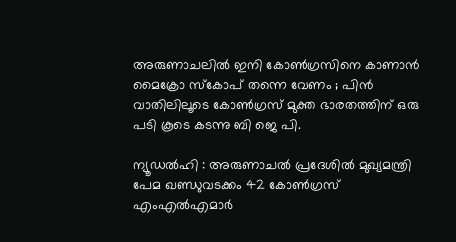അരുണാചലില്‍ ഇനി കോണ്‍ഗ്രസിനെ കാണാന്‍ മൈക്രോ സ്കോപ് തന്നെ വേണം ; പിന്‍ വാതിലിലൂടെ കോണ്‍ഗ്രസ്‌ മുക്ത ഭാരതത്തിന്‌ ഒരു പടി കൂടെ കടന്നു ബി ജെ പി.

ന്യൂഡല്‍ഹി : അരുണാചല്‍ പ്രദേശില്‍ മുഖ്യമന്ത്രി പേമ ഖണ്ഡുവടക്കം 42 കോണ്‍ഗ്രസ് എംഎല്‍എമാര്‍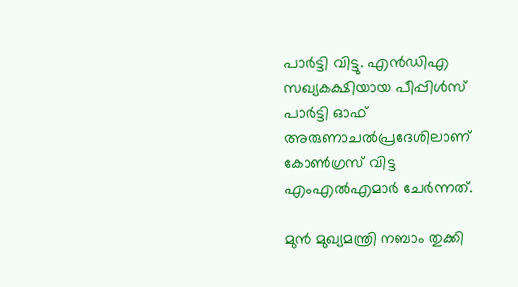പാര്‍ട്ടി വിട്ടു. എന്‍ഡിഎ സഖ്യകക്ഷിയായ പീപ്പിള്‍സ് പാര്‍ട്ടി ഓഫ് അരുണാചല്‍പ്രദേശിലാണ് കോണ്‍ഗ്രസ് വിട്ട എംഎല്‍എമാര്‍ ചേര്‍ന്നത്.

മുന്‍ മുഖ്യമന്ത്രി നബാം തുക്കി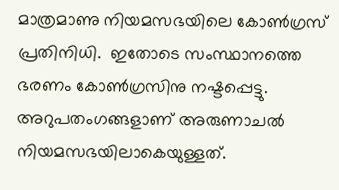മാത്രമാണു നിയമസഭയിലെ കോണ്‍ഗ്രസ് പ്രതിനിധി.  ഇതോടെ സംസ്ഥാനത്തെ ഭരണം കോണ്‍ഗ്രസിനു നഷ്ടപ്പെട്ടു. അറുപതംഗങ്ങളാണ് അരുണാചല്‍ നിയമസഭയിലാകെയുള്ളത്.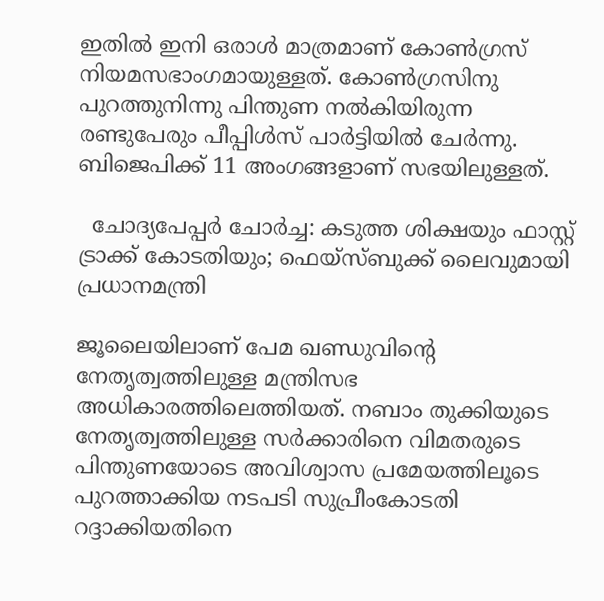ഇതില്‍ ഇനി ഒരാള്‍ മാത്രമാണ് കോണ്‍ഗ്രസ് നിയമസഭാംഗമായുള്ളത്. കോണ്‍ഗ്രസിനു പുറത്തുനിന്നു പിന്തുണ നല്‍കിയിരുന്ന രണ്ടുപേരും പീപ്പിള്‍സ് പാര്‍ട്ടിയില്‍ ചേര്‍ന്നു. ബിജെപിക്ക് 11 അംഗങ്ങളാണ് സഭയിലുള്ളത്.

  ചോദ്യപേപ്പർ ചോർച്ച: കടുത്ത ശിക്ഷയും ഫാസ്റ്റ് ട്രാക്ക് കോടതിയും; ഫെയ്സ്ബുക്ക് ലൈവുമായി പ്രധാനമന്ത്രി

ജൂലൈയിലാണ് പേമ ഖണ്ഡുവിന്റെ നേതൃത്വത്തിലുള്ള മന്ത്രിസഭ അധികാരത്തിലെത്തിയത്. നബാം തുക്കിയുടെ നേതൃത്വത്തിലുള്ള സര്‍ക്കാരിനെ വിമതരുടെ പിന്തുണയോടെ അവിശ്വാസ പ്രമേയത്തിലൂടെ പുറത്താക്കിയ നടപടി സുപ്രീംകോടതി റദ്ദാക്കിയതിനെ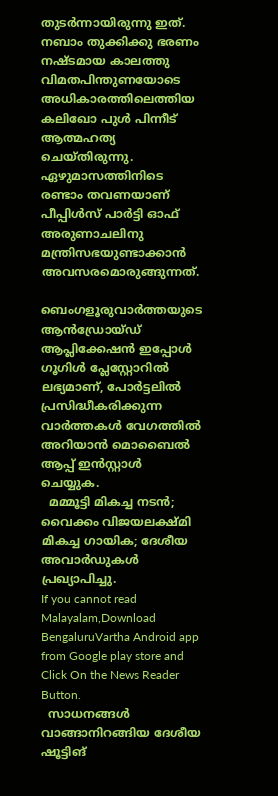തുടര്‍ന്നായിരുന്നു ഇത്. നബാം തുക്കിക്കു ഭരണം നഷ്ടമായ കാലത്തു വിമതപിന്തുണയോടെ അധികാരത്തിലെത്തിയ കലിഖോ പുള്‍ പിന്നീട് ആത്മഹത്യ ചെയ്തിരുന്നു.  ഏഴുമാസത്തിനിടെ രണ്ടാം തവണയാണ് പീപ്പിള്‍സ് പാര്‍ട്ടി ഓഫ് അരുണാചലിനു മന്ത്രിസഭയുണ്ടാക്കാന്‍ അവസരമൊരുങ്ങുന്നത്.

ബെംഗളൂരുവാർത്തയുടെ ആൻഡ്രോയ്ഡ് ആപ്ലിക്കേഷൻ ഇപ്പോൾ ഗൂഗിൾ പ്ലേസ്റ്റോറിൽ ലഭ്യമാണ്, പോർട്ടലിൽ പ്രസിദ്ധീകരിക്കുന്ന വാർത്തകൾ വേഗത്തിൽ അറിയാൻ മൊബൈൽ ആപ്പ് ഇൻസ്റ്റാൾ ചെയ്യുക.
  മമ്മൂട്ടി മികച്ച നടൻ; വൈക്കം വിജയലക്ഷ്‌മി മികച്ച ഗായിക; ദേശീയ അവാർഡുകൾ പ്രഖ്യാപിച്ചു.
If you cannot read Malayalam,Download BengaluruVartha Android app from Google play store and Click On the News Reader Button.
  സാധനങ്ങൾ വാങ്ങാനിറങ്ങിയ ദേശീയ ഷൂട്ടിങ്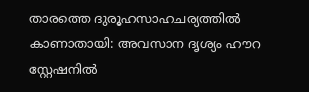താരത്തെ ദുരൂഹസാഹചര്യത്തിൽ കാണാതായി: അവസാന ദൃശ്യം ഹൗറ സ്റ്റേഷനിൽ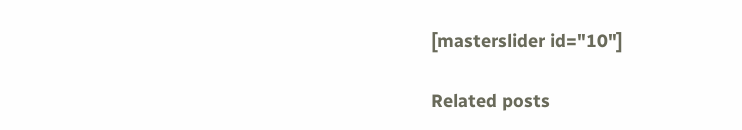[masterslider id="10"]

Related posts